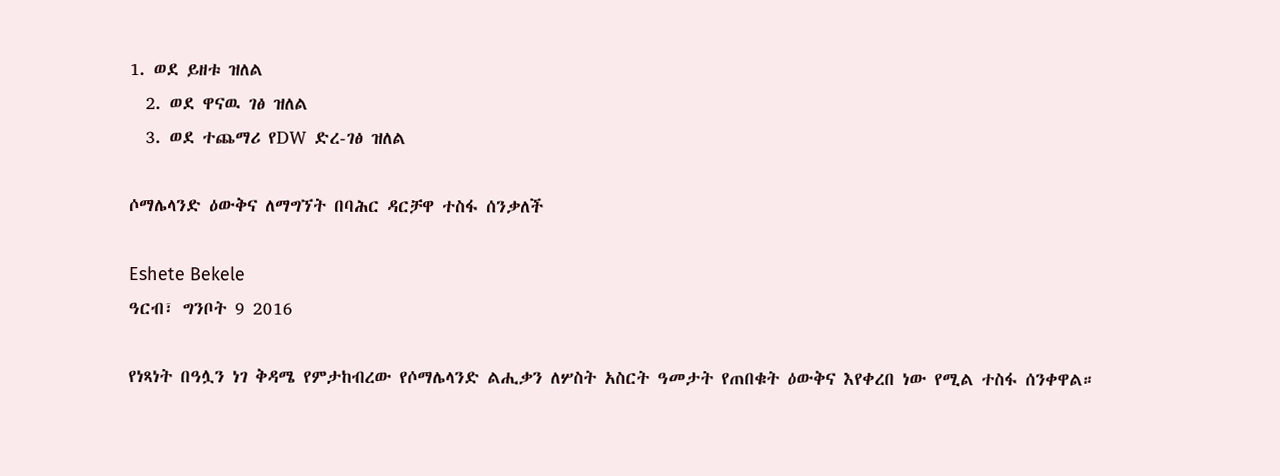1. ወደ ይዘቱ ዝለል
  2. ወደ ዋናዉ ገፅ ዝለል
  3. ወደ ተጨማሪ የDW ድረ-ገፅ ዝለል

ሶማሌላንድ ዕውቅና ለማግኘት በባሕር ዳርቻዋ ተስፋ ሰንቃለች

Eshete Bekele
ዓርብ፣ ግንቦት 9 2016

የነጻነት በዓሏን ነገ ቅዳሜ የምታከብረው የሶማሌላንድ ልሒቃን ለሦስት አስርት ዓመታት የጠበቁት ዕውቅና እየቀረበ ነው የሚል ተስፋ ሰንቀዋል።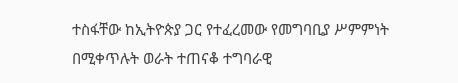ተስፋቸው ከኢትዮጵያ ጋር የተፈረመው የመግባቢያ ሥምምነት በሚቀጥሉት ወራት ተጠናቆ ተግባራዊ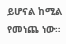ይሆናል ከሚል የመነጨ ነው።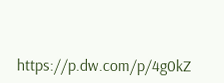https://p.dw.com/p/4g0kZ